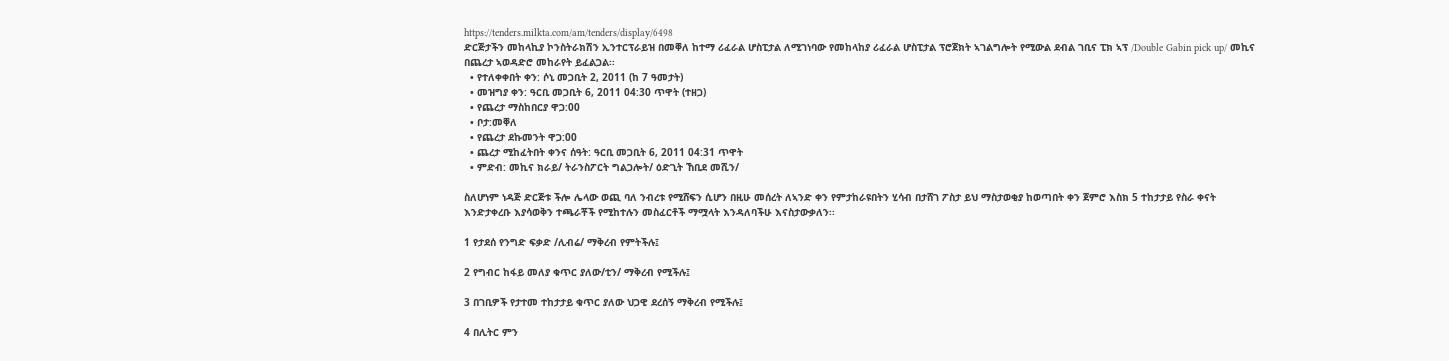https://tenders.milkta.com/am/tenders/display/6498
ድርጅታችን መከላኪያ ኮንስትራክሽን ኢንተርፕራይዝ በመቐለ ከተማ ሪፈራል ሆስፒታል ለሚገነባው የመከላከያ ሪፈራል ሆስፒታል ፕሮጀክት ኣገልግሎት የሚውል ደብል ገቢና ፒክ ኣፕ /Double Gabin pick up/ መኪና በጨረታ ኣወዳድሮ መከራየት ይፈልጋል፡፡
  • የተለቀቀበት ቀን: ሶኒ መጋቢት 2, 2011 (ከ 7 ዓመታት)
  • መዝግያ ቀን: ዓርቢ መጋቢት 6, 2011 04:30 ጥዋት (ተዘጋ)
  • የጨረታ ማስከበርያ ዋጋ:00
  • ቦታ:መቐለ
  • የጨረታ ደኩመንት ዋጋ:00
  • ጨረታ ሚከፈትበት ቀንና ሰዓት: ዓርቢ መጋቢት 6, 2011 04:31 ጥዋት
  • ምድብ: መኪና ክራይ/ ትራንስፖርት ግልጋሎት/ ዕድጊት ኸቢደ መሺን/

ስለሆነም ነዳጅ ድርጅቱ ችሎ ሌላው ወጪ ባለ ንብረቱ የሚሸፍን ሲሆን በዚሁ መሰረት ለኣንድ ቀን የምታከራዩበትን ሂሳብ በታሸገ ፖስታ ይህ ማስታወቂያ ከወጣበት ቀን ጀምሮ እስክ 5 ተከታታይ የስራ ቀናት እንድታቀረቡ እያሳወቅን ተጫራቾች የሚከተሉን መስፈርቶች ማሟላት እንዳለባችሁ እናስታውቃለን፡፡

1 የታደሰ የንግድ ፍቃድ /ሊብሬ/ ማቅረብ የምትችሉ፤

2 የግብር ከፋይ መለያ ቁጥር ያለው/ቲን/ ማቅረብ የሚችሉ፤

3 በገቢዎች የታተመ ተከታታይ ቁጥር ያለው ህጋዊ ደረሰኝ ማቅረብ የሚችሉ፤

4 በሊትር ምን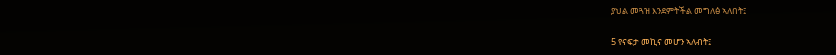ያህል መጓዝ እንደምትችል መግለፅ ኣለበት፤

5 የናፍታ መኪና መሆን ኣለብት፤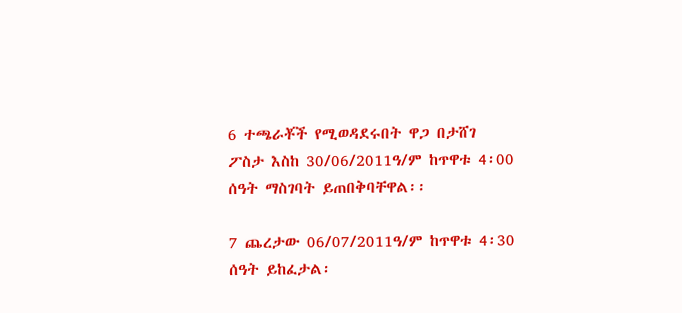6 ተጫራቾች የሚወዳደሩበት ዋጋ በታሸገ ፖስታ እስከ 30/06/2011ዓ/ም ከጥዋቱ 4፡00 ሰዓት ማስገባት ይጠበቅባቸዋል፡፡

7 ጨረታው 06/07/2011ዓ/ም ከጥዋቱ 4፡30 ሰዓት ይከፈታል፡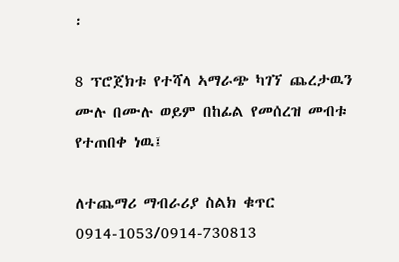፡

8 ፕሮጀክቱ የተሻላ ኣማራጭ ካገኘ ጨረታዉን ሙሉ በሙሉ ወይም በከፊል የመሰረዝ መብቱ የተጠበቀ ነዉ፤

ለተጨማሪ ማብራሪያ ስልክ ቁጥር 0914-1053/0914-730813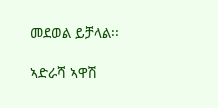መደወል ይቻላል፡፡

ኣድራሻ ኣዋሽ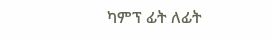ካምፕ ፊት ለፊት